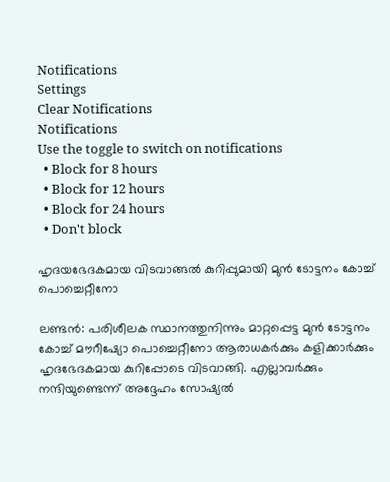Notifications
Settings
Clear Notifications
Notifications
Use the toggle to switch on notifications
  • Block for 8 hours
  • Block for 12 hours
  • Block for 24 hours
  • Don't block

ഹൃദയഭേദകമായ വിടവാങ്ങല്‍ കുറിപ്പുമായി മുന്‍ ടോട്ടനം കോച്ച് പൊച്ചെറ്റീനോ

ലണ്ടന്‍: പരിശീലക സ്ഥാനത്തുനിന്നും മാറ്റപ്പെട്ട മുന്‍ ടോട്ടനം കോച്ച് മൗറീഷ്യോ പൊച്ചെറ്റീനോ ആരാധകര്‍ക്കും കളിക്കാര്‍ക്കും ഹൃദഭേദകമായ കുറിപ്പോടെ വിടവാങ്ങി. എല്ലാവര്‍ക്കും നന്ദിയുണ്ടെന്ന് അദ്ദേഹം സോഷ്യല്‍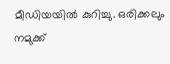മീഡിയയില്‍ കുറിച്ചു. ഒരിക്കലും നമുക്ക്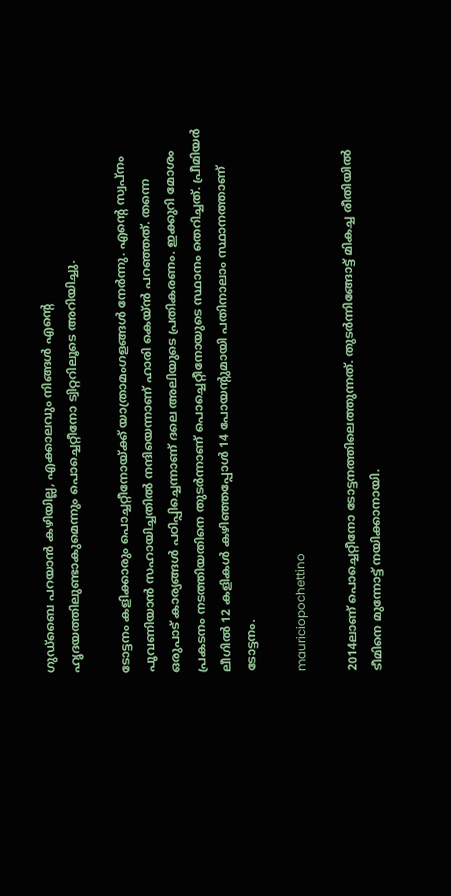ഗുഡ്‌ബൈ പറയാന്‍ കഴിയില്ല, എക്കാലവും നിങ്ങള്‍ എന്റെ ഹൃദയത്തിലുണ്ടാകുമെന്നും പൊച്ചെറ്റീനോ ട്വിറ്ററിലൂടെ അറിയിച്ചു.

ടോട്ടനം കളിക്കാരും പൊച്ചറ്റീനോയ്ക്ക് യാത്രാമംഗളങ്ങള്‍ നേര്‍ന്നു. എന്റെ സ്വപ്‌നം പൂവണിയാന്‍ സഹായിച്ചതില്‍ നന്ദിയെന്നാണ് ഹാരി കെയ്ന്‍ പറഞ്ഞത്. തന്നെ ഒരുപാട് കാര്യങ്ങള്‍ പഠിപ്പിച്ചെന്നാണ് ദലെ അലിയുടെ പ്രതികരണം. ഇക്കുറി മോശം പ്രകടനം നടത്തിയതിനെ തുടര്‍ന്നാണ് പൊച്ചെറ്റീനോയുടെ സ്ഥാനം തെറിച്ചത്. പ്രീമിയര്‍ ലീഗില്‍ 12 കളികള്‍ കഴിഞ്ഞപ്പോള്‍ 14 പോയന്റുമായി പതിനാലാം സ്ഥാനത്താണ് ടോട്ടനം.

mauriciopochettino

2014ലാണ് പൊച്ചെറ്റീനോ ടോട്ടനത്തിലെത്തുന്നത്. തുടര്‍ന്നിങ്ങോട്ട് മികച്ച രീതിയില്‍ ടീമിനെ മുന്നോട്ട് നയിക്കാനായി.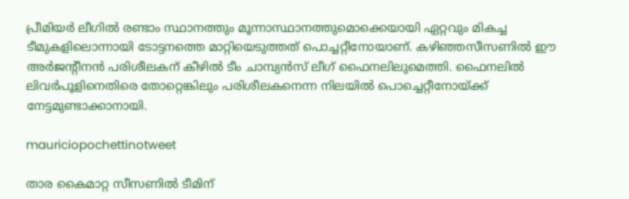പ്രീമിയര്‍ ലീഗില്‍ രണ്ടാം സ്ഥാനത്തും മൂന്നാസ്ഥാനത്തുമൊക്കെയായി ഏറ്റവും മികച്ച ടീമുകളിലൊന്നായി ടോട്ടനത്തെ മാറ്റിയെടുത്തത് പൊച്ചറ്റീനോയാണ്. കഴിഞ്ഞസീസണില്‍ ഈ അര്‍ജന്റീനന്‍ പരിശീലകന് കീഴില്‍ ടീം ചാമ്പ്യന്‍സ് ലീഗ് ഫൈനലിലുമെത്തി. ഫൈനലില്‍ ലിവര്‍പൂളിനെതിരെ തോറ്റെങ്കിലും പരിശീലകനെന്ന നിലയില്‍ പൊച്ചെറ്റീനോയ്ക്ക് നേട്ടമുണ്ടാക്കാനായി.

mauriciopochettinotweet

താര കൈമാറ്റ സീസണില്‍ ടീമിന്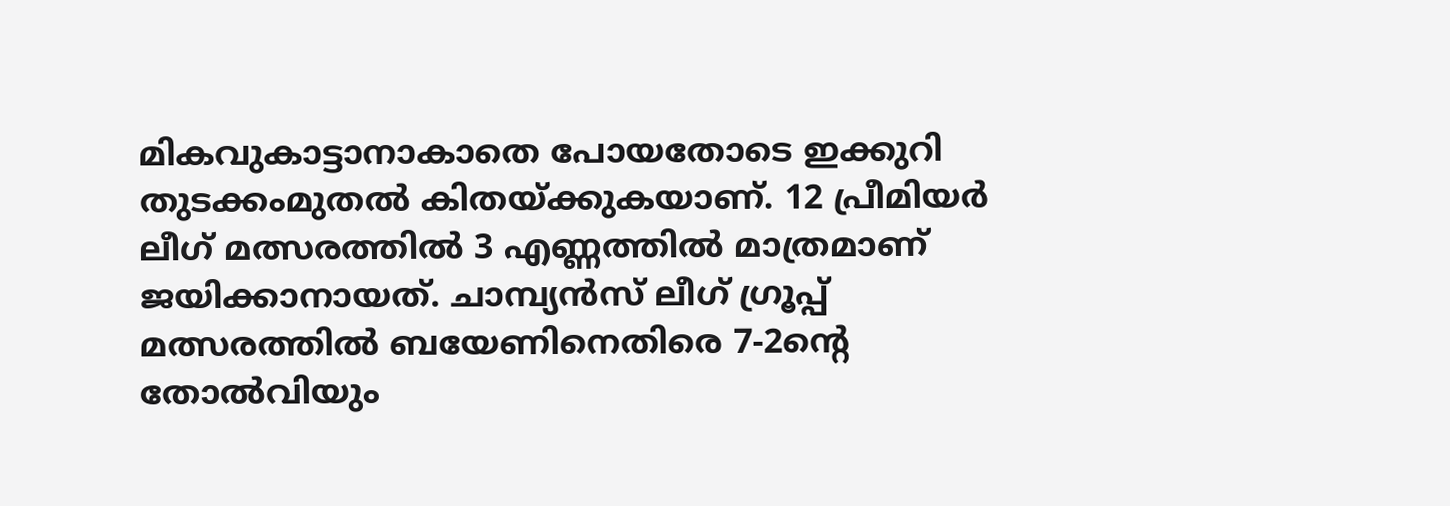മികവുകാട്ടാനാകാതെ പോയതോടെ ഇക്കുറി തുടക്കംമുതല്‍ കിതയ്ക്കുകയാണ്. 12 പ്രീമിയര്‍ ലീഗ് മത്സരത്തില്‍ 3 എണ്ണത്തില്‍ മാത്രമാണ് ജയിക്കാനായത്. ചാമ്പ്യന്‍സ് ലീഗ് ഗ്രൂപ്പ് മത്സരത്തില്‍ ബയേണിനെതിരെ 7-2ന്റെ തോല്‍വിയും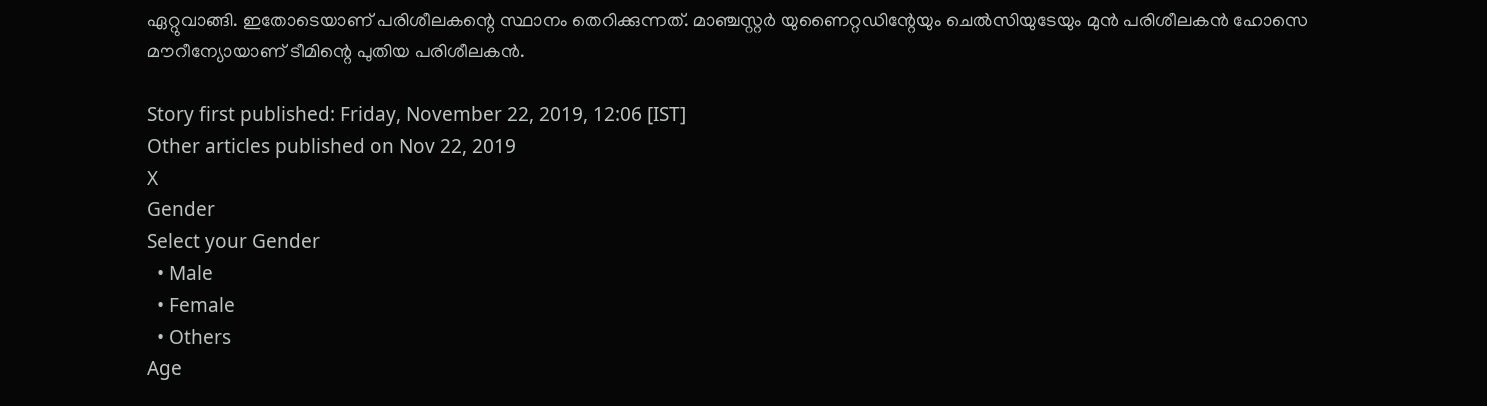ഏറ്റുവാങ്ങി. ഇതോടെയാണ് പരിശീലകന്റെ സ്ഥാനം തെറിക്കുന്നത്. മാഞ്ചസ്റ്റര്‍ യുണൈറ്റഡിന്റേയും ചെല്‍സിയുടേയും മുന്‍ പരിശീലകന്‍ ഹോസെ മൗറീന്യോയാണ് ടീമിന്റെ പുതിയ പരിശീലകന്‍.

Story first published: Friday, November 22, 2019, 12:06 [IST]
Other articles published on Nov 22, 2019
X
Gender
Select your Gender
  • Male
  • Female
  • Others
Age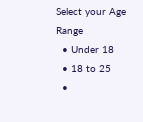Select your Age Range
  • Under 18
  • 18 to 25
  •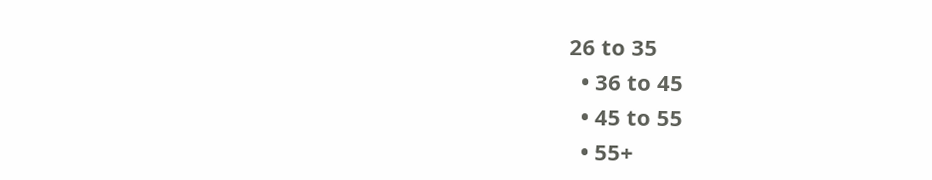26 to 35
  • 36 to 45
  • 45 to 55
  • 55+